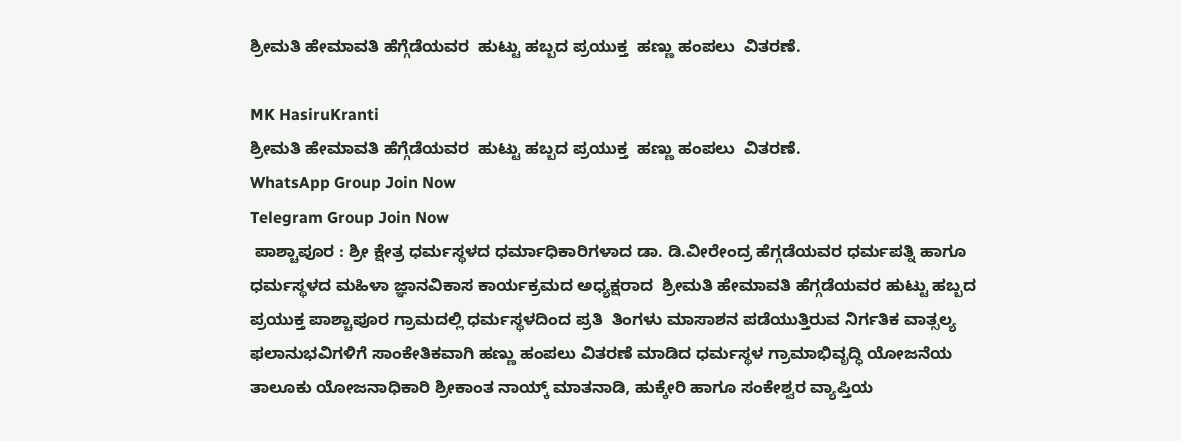ಶ್ರೀಮತಿ ಹೇಮಾವತಿ ಹೆಗ್ಗೆಡೆಯವರ  ಹುಟ್ಟು ಹಬ್ಬದ ಪ್ರಯುಕ್ತ  ಹಣ್ಣು ಹಂಪಲು  ವಿತರಣೆ.

MK HasiruKranti
ಶ್ರೀಮತಿ ಹೇಮಾವತಿ ಹೆಗ್ಗೆಡೆಯವರ  ಹುಟ್ಟು ಹಬ್ಬದ ಪ್ರಯುಕ್ತ  ಹಣ್ಣು ಹಂಪಲು  ವಿತರಣೆ.
WhatsApp Group Join Now
Telegram Group Join Now
 ಪಾಶ್ಚಾಪೂರ : ಶ್ರೀ ಕ್ಷೇತ್ರ ಧರ್ಮಸ್ಥಳದ ಧರ್ಮಾಧಿಕಾರಿಗಳಾದ ಡಾ. ಡಿ.ವೀರೇಂದ್ರ ಹೆಗ್ಗಡೆಯವರ ಧರ್ಮಪತ್ನಿ ಹಾಗೂ ಧರ್ಮಸ್ಥಳದ ಮಹಿಳಾ ಜ್ಞಾನವಿಕಾಸ ಕಾರ್ಯಕ್ರಮದ ಅಧ್ಯಕ್ಷರಾದ  ಶ್ರೀಮತಿ ಹೇಮಾವತಿ ಹೆಗ್ಗಡೆಯವರ ಹುಟ್ಟು ಹಬ್ಬದ ಪ್ರಯುಕ್ತ ಪಾಶ್ಚಾಪೂರ ಗ್ರಾಮದಲ್ಲಿ ಧರ್ಮಸ್ಥಳದಿಂದ ಪ್ರತಿ  ತಿಂಗಳು ಮಾಸಾಶನ ಪಡೆಯುತ್ತಿರುವ ನಿರ್ಗತಿಕ ವಾತ್ಸಲ್ಯ ಫಲಾನುಭವಿಗಳಿಗೆ ಸಾಂಕೇತಿಕವಾಗಿ ಹಣ್ಣು ಹಂಪಲು ವಿತರಣೆ ಮಾಡಿದ ಧರ್ಮಸ್ಥಳ ಗ್ರಾಮಾಭಿವೃದ್ಧಿ ಯೋಜನೆಯ ತಾಲೂಕು ಯೋಜನಾಧಿಕಾರಿ ಶ್ರೀಕಾಂತ ನಾಯ್ಕ್ ಮಾತನಾಡಿ, ಹುಕ್ಕೇರಿ ಹಾಗೂ ಸಂಕೇಶ್ವರ ವ್ಯಾಪ್ತಿಯ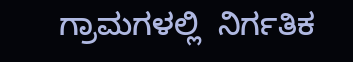ಗ್ರಾಮಗಳಲ್ಲಿ  ನಿರ್ಗತಿಕ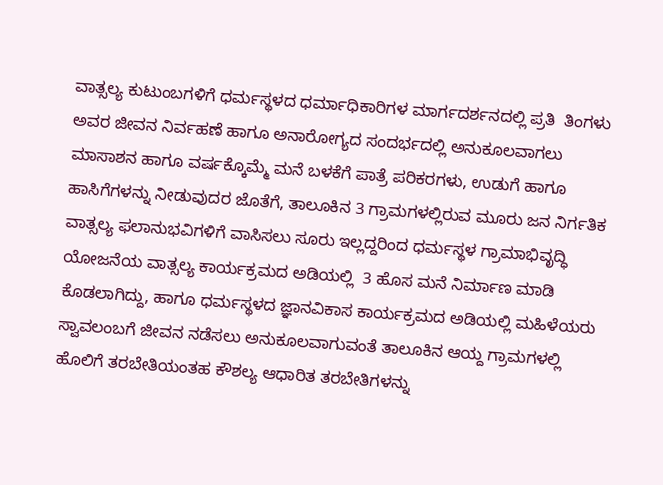ವಾತ್ಸಲ್ಯ ಕುಟುಂಬಗಳಿಗೆ ಧರ್ಮಸ್ಥಳದ ಧರ್ಮಾಧಿಕಾರಿಗಳ ಮಾರ್ಗದರ್ಶನದಲ್ಲಿ ಪ್ರತಿ  ತಿಂಗಳು ಅವರ ಜೀವನ ನಿರ್ವಹಣೆ ಹಾಗೂ ಅನಾರೋಗ್ಯದ ಸಂದರ್ಭದಲ್ಲಿ ಅನುಕೂಲವಾಗಲು ಮಾಸಾಶನ ಹಾಗೂ ವರ್ಷಕ್ಕೊಮ್ಮೆ ಮನೆ ಬಳಕೆಗೆ ಪಾತ್ರೆ ಪರಿಕರಗಳು, ಉಡುಗೆ ಹಾಗೂ ಹಾಸಿಗೆಗಳನ್ನು ನೀಡುವುದರ ಜೊತೆಗೆ, ತಾಲೂಕಿನ 3 ಗ್ರಾಮಗಳಲ್ಲಿರುವ ಮೂರು ಜನ ನಿರ್ಗತಿಕ ವಾತ್ಸಲ್ಯ ಫಲಾನುಭವಿಗಳಿಗೆ ವಾಸಿಸಲು ಸೂರು ಇಲ್ಲದ್ದರಿಂದ ಧರ್ಮಸ್ಥಳ ಗ್ರಾಮಾಭಿವೃದ್ಧಿ ಯೋಜನೆಯ ವಾತ್ಸಲ್ಯ ಕಾರ್ಯಕ್ರಮದ ಅಡಿಯಲ್ಲಿ  3 ಹೊಸ ಮನೆ ನಿರ್ಮಾಣ ಮಾಡಿ ಕೊಡಲಾಗಿದ್ದು, ಹಾಗೂ ಧರ್ಮಸ್ಥಳದ ಜ್ಞಾನವಿಕಾಸ ಕಾರ್ಯಕ್ರಮದ ಅಡಿಯಲ್ಲಿ ಮಹಿಳೆಯರು ಸ್ವಾವಲಂಬಗೆ ಜೀವನ ನಡೆಸಲು ಅನುಕೂಲವಾಗುವಂತೆ ತಾಲೂಕಿನ ಆಯ್ದ ಗ್ರಾಮಗಳಲ್ಲಿ ಹೊಲಿಗೆ ತರಬೇತಿಯಂತಹ ಕೌಶಲ್ಯ ಆಧಾರಿತ ತರಬೇತಿಗಳನ್ನು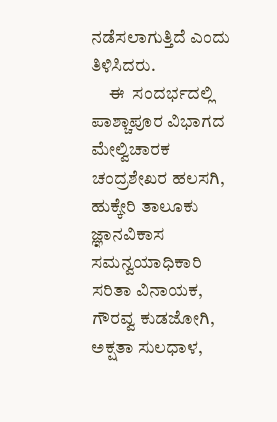ನಡೆಸಲಾಗುತ್ತಿದೆ ಎಂದು ತಿಳಿಸಿದರು.
     ಈ  ಸಂದರ್ಭದಲ್ಲಿ ಪಾಶ್ಚಾಪೂರ ವಿಭಾಗದ ಮೇಲ್ವಿಚಾರಕ ಚಂದ್ರಶೇಖರ ಹಲಸಗಿ, ಹುಕ್ಕೇರಿ ತಾಲೂಕು ಜ್ಞಾನವಿಕಾಸ ಸಮನ್ವಯಾಧಿಕಾರಿ ಸರಿತಾ ವಿನಾಯಕ, ಗೌರವ್ವ ಕುಡಜೋಗಿ, ಅಕ್ಷತಾ ಸುಲಧಾಳ,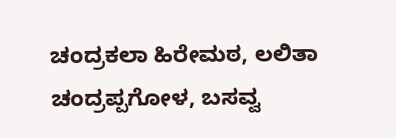ಚಂದ್ರಕಲಾ ಹಿರೇಮಠ, ಲಲಿತಾ ಚಂದ್ರಪ್ಪಗೋಳ, ಬಸವ್ವ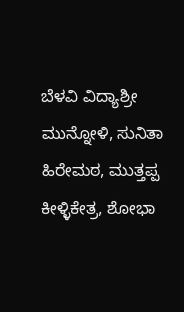ಬೆಳವಿ ವಿದ್ಯಾಶ್ರೀ ಮುನ್ನೋಳಿ, ಸುನಿತಾ ಹಿರೇಮಠ, ಮುತ್ತಪ್ಪ ಕೀಳ್ಳಿಕೇತ್ರ, ಶೋಭಾ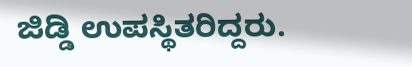ಜಿಡ್ಡಿ ಉಪಸ್ಥಿತರಿದ್ದರು.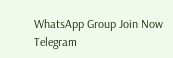WhatsApp Group Join Now
Telegram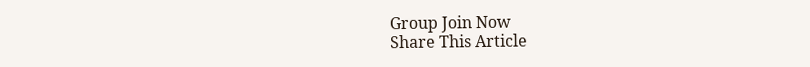Group Join Now
Share This Article